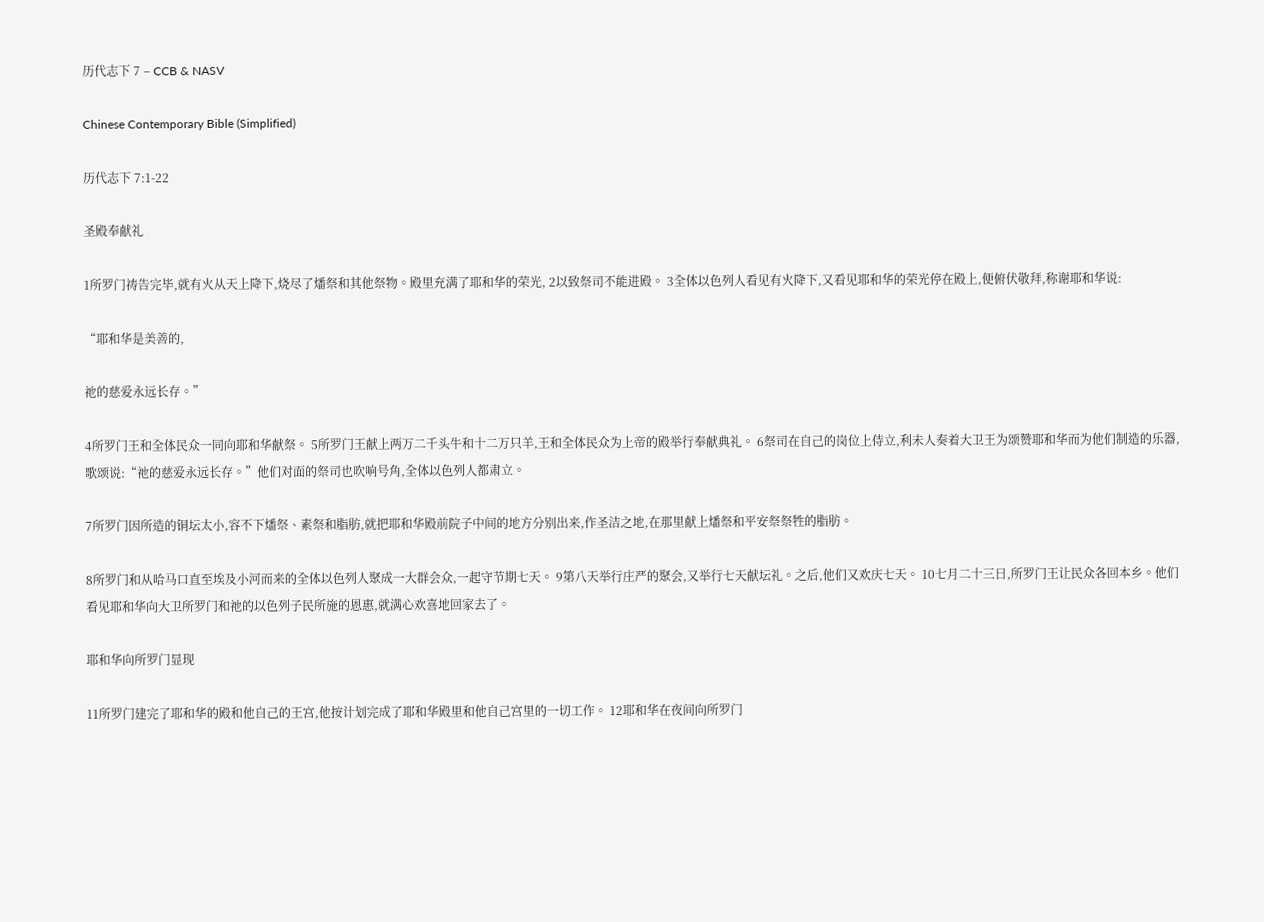历代志下 7 – CCB & NASV

Chinese Contemporary Bible (Simplified)

历代志下 7:1-22

圣殿奉献礼

1所罗门祷告完毕,就有火从天上降下,烧尽了燔祭和其他祭物。殿里充满了耶和华的荣光, 2以致祭司不能进殿。 3全体以色列人看见有火降下,又看见耶和华的荣光停在殿上,便俯伏敬拜,称谢耶和华说:

“耶和华是美善的,

祂的慈爱永远长存。”

4所罗门王和全体民众一同向耶和华献祭。 5所罗门王献上两万二千头牛和十二万只羊,王和全体民众为上帝的殿举行奉献典礼。 6祭司在自己的岗位上侍立,利未人奏着大卫王为颂赞耶和华而为他们制造的乐器,歌颂说:“祂的慈爱永远长存。”他们对面的祭司也吹响号角,全体以色列人都肃立。

7所罗门因所造的铜坛太小,容不下燔祭、素祭和脂肪,就把耶和华殿前院子中间的地方分别出来,作圣洁之地,在那里献上燔祭和平安祭祭牲的脂肪。

8所罗门和从哈马口直至埃及小河而来的全体以色列人聚成一大群会众,一起守节期七天。 9第八天举行庄严的聚会,又举行七天献坛礼。之后,他们又欢庆七天。 10七月二十三日,所罗门王让民众各回本乡。他们看见耶和华向大卫所罗门和祂的以色列子民所施的恩惠,就满心欢喜地回家去了。

耶和华向所罗门显现

11所罗门建完了耶和华的殿和他自己的王宫,他按计划完成了耶和华殿里和他自己宫里的一切工作。 12耶和华在夜间向所罗门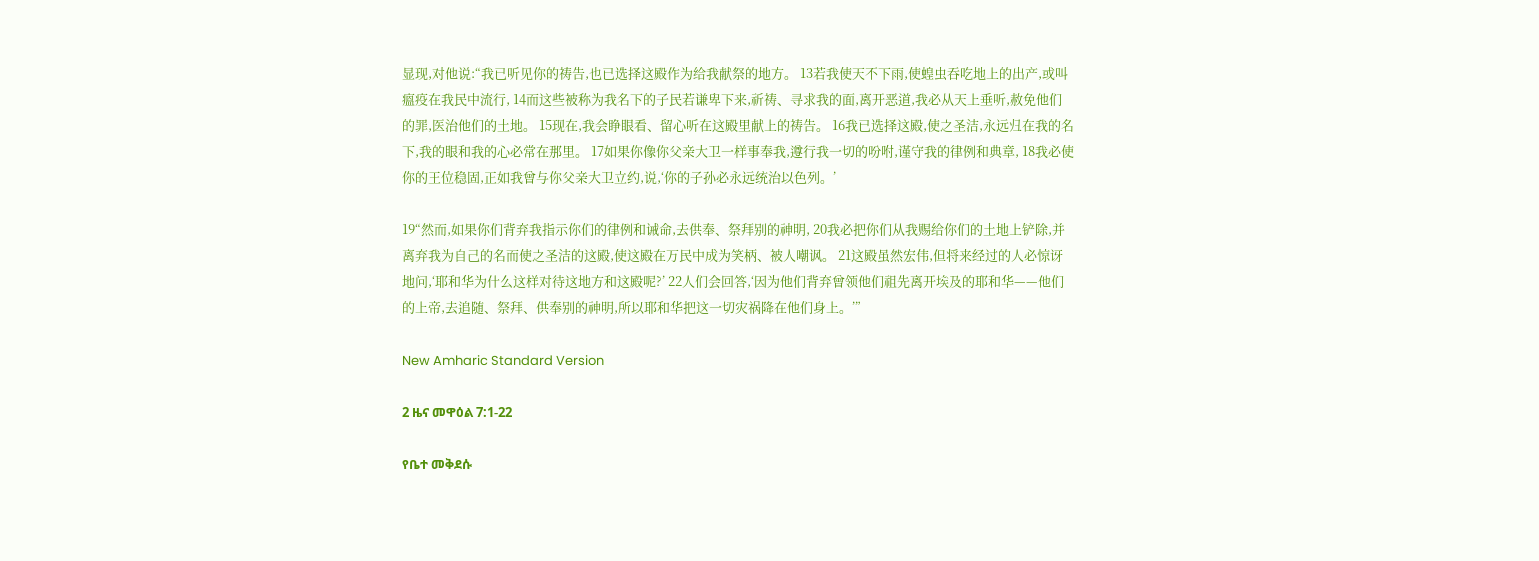显现,对他说:“我已听见你的祷告,也已选择这殿作为给我献祭的地方。 13若我使天不下雨,使蝗虫吞吃地上的出产,或叫瘟疫在我民中流行, 14而这些被称为我名下的子民若谦卑下来,祈祷、寻求我的面,离开恶道,我必从天上垂听,赦免他们的罪,医治他们的土地。 15现在,我会睁眼看、留心听在这殿里献上的祷告。 16我已选择这殿,使之圣洁,永远归在我的名下,我的眼和我的心必常在那里。 17如果你像你父亲大卫一样事奉我,遵行我一切的吩咐,谨守我的律例和典章, 18我必使你的王位稳固,正如我曾与你父亲大卫立约,说,‘你的子孙必永远统治以色列。’

19“然而,如果你们背弃我指示你们的律例和诫命,去供奉、祭拜别的神明, 20我必把你们从我赐给你们的土地上铲除,并离弃我为自己的名而使之圣洁的这殿,使这殿在万民中成为笑柄、被人嘲讽。 21这殿虽然宏伟,但将来经过的人必惊讶地问,‘耶和华为什么这样对待这地方和这殿呢?’ 22人们会回答,‘因为他们背弃曾领他们祖先离开埃及的耶和华——他们的上帝,去追随、祭拜、供奉别的神明,所以耶和华把这一切灾祸降在他们身上。’”

New Amharic Standard Version

2 ዜና መዋዕል 7:1-22

የቤተ መቅደሱ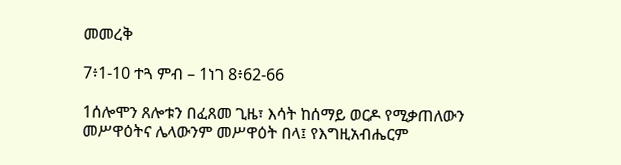መመረቅ

7፥1-10 ተጓ ምብ – 1ነገ 8፥62-66

1ሰሎሞን ጸሎቱን በፈጸመ ጊዜ፣ እሳት ከሰማይ ወርዶ የሚቃጠለውን መሥዋዕትና ሌላውንም መሥዋዕት በላ፤ የእግዚአብሔርም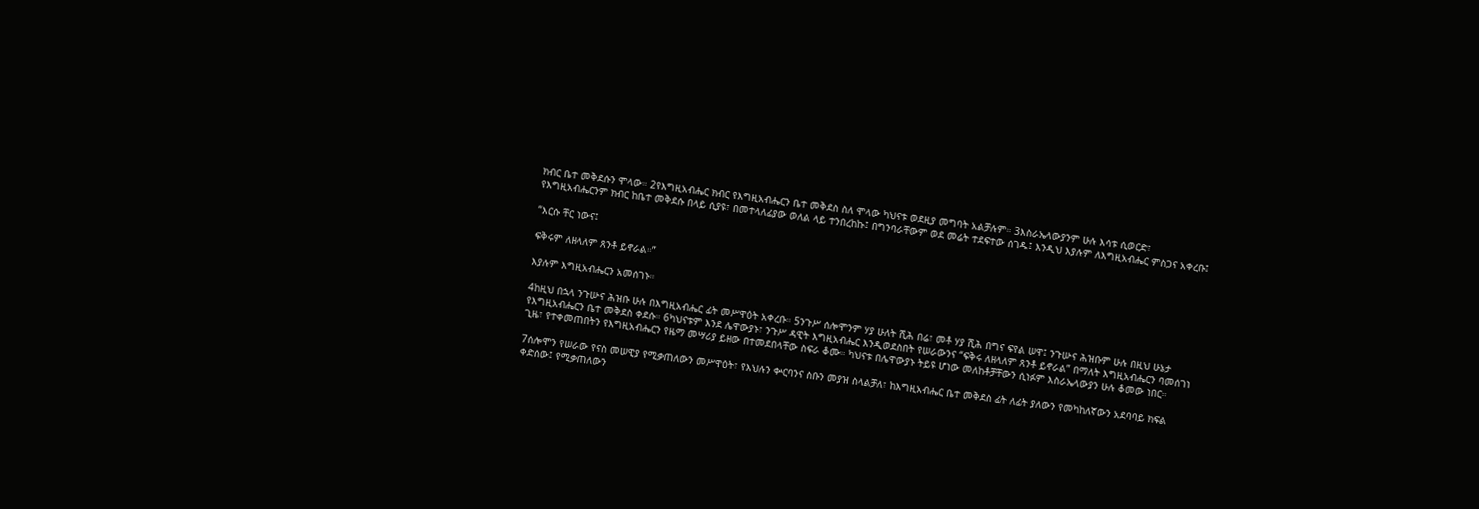ክብር ቤተ መቅደሱን ሞላው። 2የእግዚአብሔር ክብር የእግዚአብሔርን ቤተ መቅደስ ስለ ሞላው ካህናቱ ወደዚያ መግባት አልቻሉም። 3እስራኤላውያንም ሁሉ እሳቱ ሲወርድ፣ የእግዚአብሔርንም ክብር ከቤተ መቅደሱ በላይ ሲያዩ፣ በመተላለፊያው ወለል ላይ ተንበረከኩ፤ በግንባራቸውም ወደ መሬት ተደፍተው ሰገዱ፤ እንዲህ እያሉም ለእግዚአብሔር ምስጋና አቀረቡ፤

“እርሱ ቸር ነውና፤

ፍቅሩም ለዘላለም ጸንቶ ይኖራል።”

እያሉም እግዚአብሔርን አመሰገኑ።

4ከዚህ በኋላ ንጉሡና ሕዝቡ ሁሉ በእግዚአብሔር ፊት መሥዋዕት አቀረቡ። 5ንጉሥ ሰሎሞንም ሃያ ሁለት ሺሕ በሬ፣ መቶ ሃያ ሺሕ በግና ፍየል ሠዋ፤ ንጉሡና ሕዝቡም ሁሉ በዚህ ሁኔታ የእግዚአብሔርን ቤተ መቅደስ ቀደሱ። 6ካህናቱም እንደ ሌዋውያኑ፣ ንጉሥ ዳዊት እግዚአብሔር እንዲወደስበት የሠራውንና “ፍቅሩ ለዘላለም ጸንቶ ይኖራል” በማለት እግዚአብሔርን ባመሰገነ ጊዜ፣ የተቀመጠበትን የእግዚአብሔርን የዜማ መሣሪያ ይዘው በተመደበላቸው ስፍራ ቆሙ። ካህናቱ በሌዋውያኑ ትይዩ ሆነው መለከቶቻቸውን ሲነፉም እስራኤላውያን ሁሉ ቆመው ነበር።

7ሰሎሞን የሠራው የናስ መሠዊያ የሚቃጠለውን መሥዋዕት፣ የእህሉን ቍርባንና ስቡን መያዝ ስላልቻለ፣ ከእግዚአብሔር ቤተ መቅደስ ፊት ለፊት ያለውን የመካከለኛውን አደባባይ ክፍል ቀድሰው፤ የሚቃጠለውን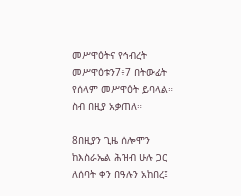መሥዋዕትና የኅብረት መሥዋዕቱን7፥7 በትውፊት የሰላም መሥዋዕት ይባላል። ስብ በዚያ አቃጠለ።

8በዚያን ጊዜ ሰሎሞን ከእስራኤል ሕዝብ ሁሉ ጋር ለሰባት ቀን በዓሉን አከበረ፤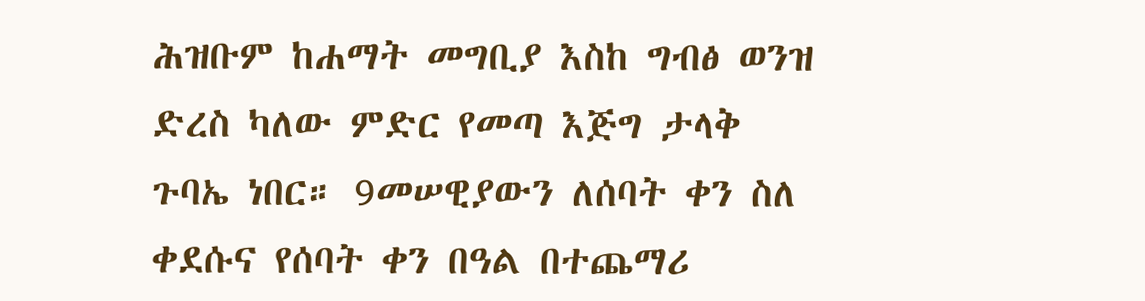ሕዝቡም ከሐማት መግቢያ እስከ ግብፅ ወንዝ ድረስ ካለው ምድር የመጣ እጅግ ታላቅ ጉባኤ ነበር። 9መሠዊያውን ለሰባት ቀን ስለ ቀደሱና የሰባት ቀን በዓል በተጨማሪ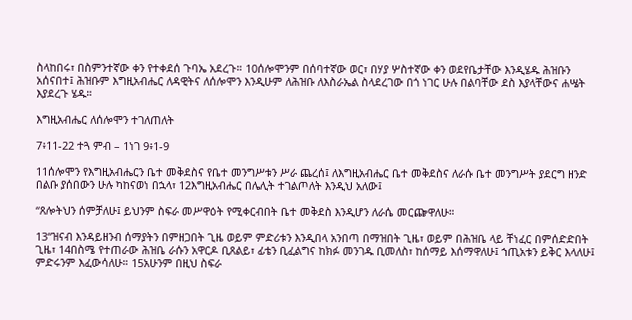ስላከበሩ፣ በስምንተኛው ቀን የተቀደሰ ጉባኤ አደረጉ። 10ሰሎሞንም በሰባተኛው ወር፣ በሃያ ሦስተኛው ቀን ወደየቤታቸው እንዲሄዱ ሕዝቡን አሰናበተ፤ ሕዝቡም እግዚአብሔር ለዳዊትና ለሰሎሞን እንዲሁም ለሕዝቡ ለእስራኤል ስላደረገው በጎ ነገር ሁሉ በልባቸው ደስ እያላቸውና ሐሤት እያደረጉ ሄዱ።

እግዚአብሔር ለሰሎሞን ተገለጠለት

7፥11-22 ተጓ ምብ – 1ነገ 9፥1-9

11ሰሎሞን የእግዚአብሔርን ቤተ መቅደስና የቤተ መንግሥቱን ሥራ ጨረሰ፤ ለእግዚአብሔር ቤተ መቅደስና ለራሱ ቤተ መንግሥት ያደርግ ዘንድ በልቡ ያሰበውን ሁሉ ካከናወነ በኋላ፣ 12እግዚአብሔር በሌሊት ተገልጦለት እንዲህ አለው፤

“ጸሎትህን ሰምቻለሁ፤ ይህንም ስፍራ መሥዋዕት የሚቀርብበት ቤተ መቅደስ እንዲሆን ለራሴ መርጬዋለሁ።

13“ዝናብ እንዳይዘንብ ሰማያትን በምዘጋበት ጊዜ ወይም ምድሪቱን እንዲበላ አንበጣ በማዝበት ጊዜ፣ ወይም በሕዝቤ ላይ ቸነፈር በምሰድድበት ጊዜ፣ 14በስሜ የተጠራው ሕዝቤ ራሱን አዋርዶ ቢጸልይ፣ ፊቴን ቢፈልግና ከክፉ መንገዱ ቢመለስ፣ ከሰማይ እሰማዋለሁ፤ ኀጢአቱን ይቅር እላለሁ፤ ምድሩንም እፈውሳለሁ። 15አሁንም በዚህ ስፍራ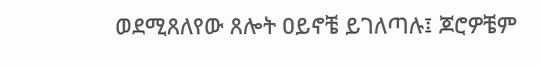ወደሚጸለየው ጸሎት ዐይኖቼ ይገለጣሉ፤ ጆሮዎቼም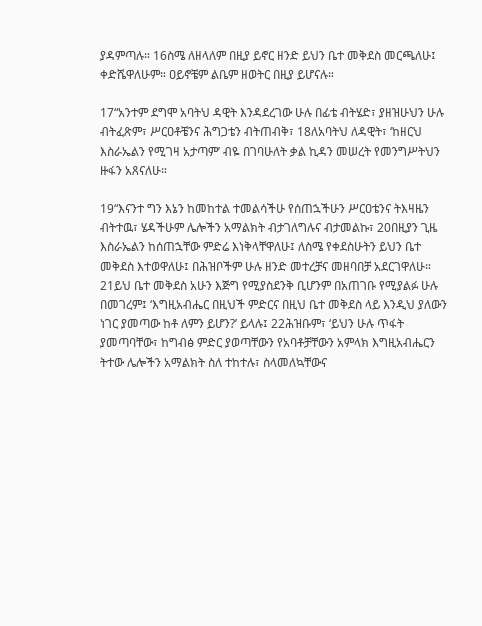ያዳምጣሉ። 16ስሜ ለዘላለም በዚያ ይኖር ዘንድ ይህን ቤተ መቅደስ መርጫለሁ፤ ቀድሼዋለሁም። ዐይኖቼም ልቤም ዘወትር በዚያ ይሆናሉ።

17“አንተም ደግሞ አባትህ ዳዊት እንዳደረገው ሁሉ በፊቴ ብትሄድ፣ ያዘዝሁህን ሁሉ ብትፈጽም፣ ሥርዐቶቼንና ሕግጋቴን ብትጠብቅ፣ 18ለአባትህ ለዳዊት፣ ‘ከዘርህ እስራኤልን የሚገዛ አታጣም’ ብዬ በገባሁለት ቃል ኪዳን መሠረት የመንግሥትህን ዙፋን አጸናለሁ።

19“እናንተ ግን እኔን ከመከተል ተመልሳችሁ የሰጠኋችሁን ሥርዐቴንና ትእዛዜን ብትተዉ፣ ሄዳችሁም ሌሎችን አማልክት ብታገለግሉና ብታመልኩ፣ 20በዚያን ጊዜ እስራኤልን ከሰጠኋቸው ምድሬ እነቅላቸዋለሁ፤ ለስሜ የቀደስሁትን ይህን ቤተ መቅደስ እተወዋለሁ፤ በሕዝቦችም ሁሉ ዘንድ መተረቻና መዘባበቻ አደርገዋለሁ። 21ይህ ቤተ መቅደስ አሁን እጅግ የሚያስደንቅ ቢሆንም በአጠገቡ የሚያልፉ ሁሉ በመገረም፤ ‘እግዚአብሔር በዚህች ምድርና በዚህ ቤተ መቅደስ ላይ እንዲህ ያለውን ነገር ያመጣው ከቶ ለምን ይሆን?’ ይላሉ፤ 22ሕዝቡም፣ ‘ይህን ሁሉ ጥፋት ያመጣባቸው፣ ከግብፅ ምድር ያወጣቸውን የአባቶቻቸውን አምላክ እግዚአብሔርን ትተው ሌሎችን አማልክት ስለ ተከተሉ፣ ስላመለኳቸውና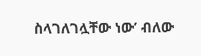ስላገለገሏቸው ነው’ ብለው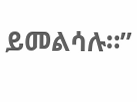ይመልሳሉ።”